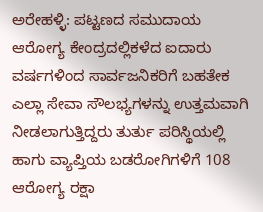ಅರೇಹಳ್ಳಿ: ಪಟ್ಟಣದ ಸಮುದಾಯ ಆರೋಗ್ಯ ಕೇಂದ್ರದಲ್ಲಿಕಳೆದ ಐದಾರು ವರ್ಷಗಳಿಂದ ಸಾರ್ವಜನಿಕರಿಗೆ ಬಹತೇಕ ಎಲ್ಲಾ ಸೇವಾ ಸೌಲಭ್ಯಗಳನ್ನು ಉತ್ತಮವಾಗಿ ನೀಡಲಾಗುತ್ತಿದ್ದರು ತುರ್ತು ಪರಿಸ್ಥಿಯಲ್ಲಿ ಹಾಗು ವ್ಯಾಪ್ತಿಯ ಬಡರೋಗಿಗಳಿಗೆ 108 ಆರೋಗ್ಯ ರಕ್ಷಾ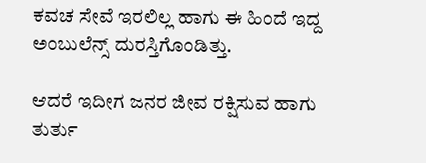ಕವಚ ಸೇವೆ ಇರಲಿಲ್ಲ ಹಾಗು ಈ ಹಿಂದೆ ಇದ್ದ ಅಂಬುಲೆನ್ಸ್ ದುರಸ್ತಿಗೊಂಡಿತ್ತು.

ಆದರೆ ಇದೀಗ ಜನರ ಜೀವ ರಕ್ಷಿಸುವ ಹಾಗು ತುರ್ತು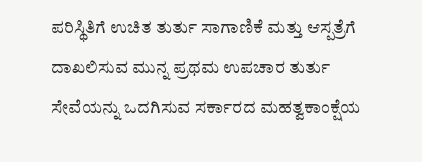ಪರಿಸ್ಥಿತಿಗೆ ಉಚಿತ ತುರ್ತು ಸಾಗಾಣಿಕೆ ಮತ್ತು ಆಸ್ಪತ್ರೆಗೆ ದಾಖಲಿಸುವ ಮುನ್ನ ಪ್ರಥಮ ಉಪಚಾರ ತುರ್ತು ಸೇವೆಯನ್ನು ಒದಗಿಸುವ ಸರ್ಕಾರದ ಮಹತ್ವಕಾಂಕ್ಷೆಯ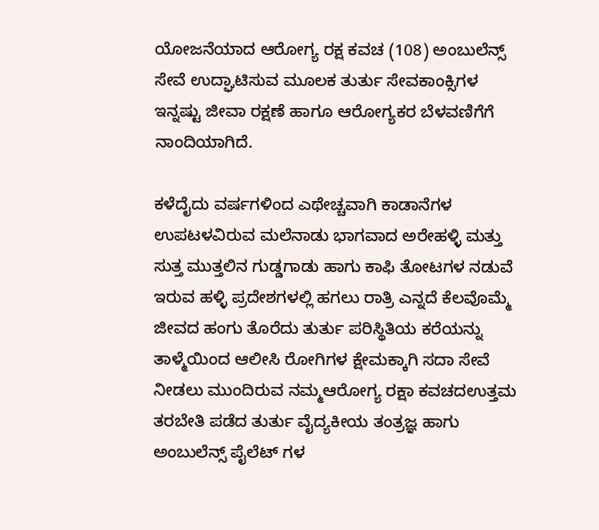ಯೋಜನೆಯಾದ ಆರೋಗ್ಯ ರಕ್ಷ ಕವಚ (108) ಅಂಬುಲೆನ್ಸ್ ಸೇವೆ ಉದ್ಘಾಟಿಸುವ ಮೂಲಕ ತುರ್ತು ಸೇವಕಾಂಕ್ಸಿಗಳ ಇನ್ನಷ್ಟು ಜೀವಾ ರಕ್ಷಣೆ ಹಾಗೂ ಆರೋಗ್ಯಕರ ಬೆಳವಣಿಗೆಗೆ ನಾಂದಿಯಾಗಿದೆ.

ಕಳೆದೈದು ವರ್ಷಗಳಿಂದ ಎಥೇಚ್ಚವಾಗಿ ಕಾಡಾನೆಗಳ ಉಪಟಳವಿರುವ ಮಲೆನಾಡು ಭಾಗವಾದ ಅರೇಹಳ್ಳಿ ಮತ್ತು ಸುತ್ತ ಮುತ್ತಲಿನ ಗುಡ್ಡಗಾಡು ಹಾಗು ಕಾಫಿ ತೋಟಗಳ ನಡುವೆ ಇರುವ ಹಳ್ಳಿ ಪ್ರದೇಶಗಳಲ್ಲಿ ಹಗಲು ರಾತ್ರಿ ಎನ್ನದೆ ಕೆಲವೊಮ್ಮೆ ಜೀವದ ಹಂಗು ತೊರೆದು ತುರ್ತು ಪರಿಸ್ಥಿತಿಯ ಕರೆಯನ್ನು ತಾಳ್ಮೆಯಿಂದ ಆಲೀಸಿ ರೋಗಿಗಳ ಕ್ಷೇಮಕ್ಕಾಗಿ ಸದಾ ಸೇವೆ ನೀಡಲು ಮುಂದಿರುವ ನಮ್ಮಆರೋಗ್ಯ ರಕ್ಷಾ ಕವಚದಉತ್ತಮ ತರಬೇತಿ ಪಡೆದ ತುರ್ತು ವೈದ್ಯಕೀಯ ತಂತ್ರಜ್ಞ ಹಾಗು ಅಂಬುಲೆನ್ಸ್ ಪೈಲೆಟ್ ಗಳ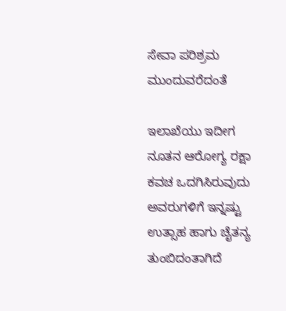ಸೇವಾ ಪರಿಶ್ರಮ ಮುಂದುವರೆದಂತೆ

ಇಲಾಖೆಯು ಇದೀಗ ನೂತನ ಆರೋಗ್ಯ ರಕ್ಷಾ ಕವಚ ಒದಗಿಸಿರುವುದು ಅವರುಗಳಿಗೆ ಇನ್ನಷ್ಟು ಉತ್ಸಾಹ ಹಾಗು ಚೈತನ್ಯ ತುಂಬಿದಂತಾಗಿದೆ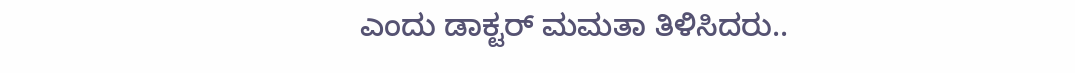ಎಂದು ಡಾಕ್ಟರ್ ಮಮತಾ ತಿಳಿಸಿದರು..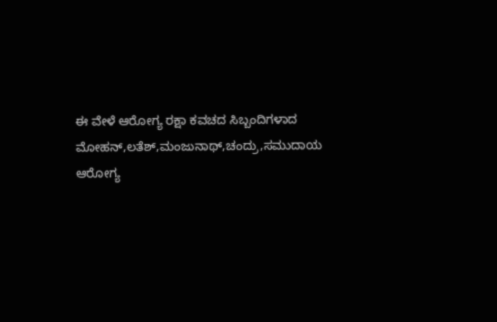ಈ ವೇಳೆ ಆರೋಗ್ಯ ರಕ್ಷಾ ಕವಚದ ಸಿಬ್ಬಂದಿಗಳಾದ ಮೋಹನ್,ಲತೆಶ್,ಮಂಜುನಾಥ್,ಚಂದ್ರು,ಸಮುದಾಯ ಆರೋಗ್ಯ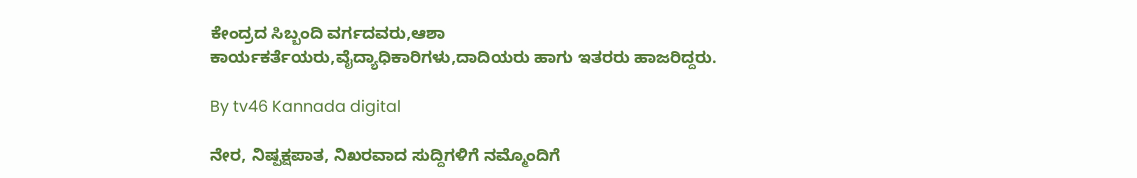ಕೇಂದ್ರದ ಸಿಬ್ಬಂದಿ ವರ್ಗದವರು,ಆಶಾ ಕಾರ್ಯಕರ್ತೆಯರು,ವೈದ್ಯಾಧಿಕಾರಿಗಳು,ದಾದಿಯರು ಹಾಗು ಇತರರು ಹಾಜರಿದ್ದರು.

By tv46 Kannada digital

ನೇರ, ನಿಷ್ಪಕ್ಷಪಾತ, ನಿಖರವಾದ ಸುದ್ದಿಗಳಿಗೆ ನಮ್ಮೊಂದಿಗೆ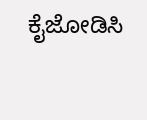ಕೈಜೋಡಿಸಿ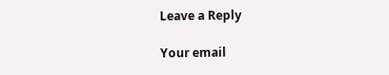Leave a Reply

Your email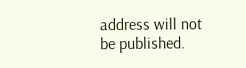address will not be published.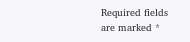Required fields are marked *